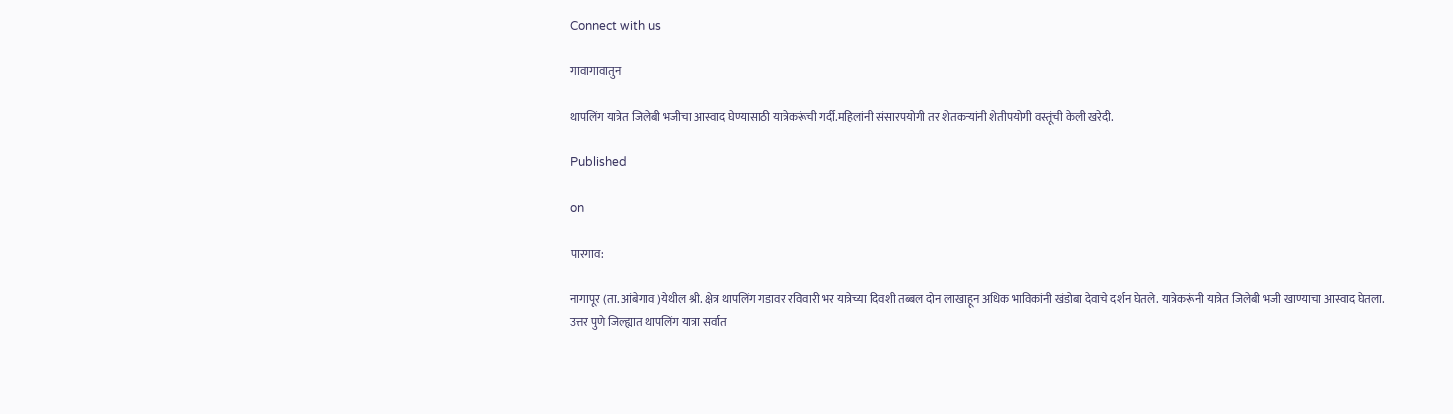Connect with us

गावागावातुन

थापलिंग यात्रेत जिलेबी भजीचा आस्वाद घेण्यासाठी यात्रेकरूंची गर्दी.महिलांनी संसारपयोगी तर शेतकऱ्यांनी शेतीपयोगी वस्तूंची केली खरेदी.

Published

on

पारगाव:

नागापूर (ता. आंबेगाव )येथील श्री. क्षेत्र थापलिंग गडावर रविवारी भर यात्रेच्या दिवशी तब्बल दोन लाखाहून अधिक भाविकांनी खंडोबा देवाचे दर्शन घेतले. यात्रेकरूंनी यात्रेत जिलेबी भजी खाण्याचा आस्वाद घेतला.
उत्तर पुणे जिल्ह्यात थापलिंग यात्रा सर्वात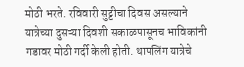मोठी भरते. रविवारी सुट्टीचा दिवस असल्याने यात्रेच्या दुसऱ्या दिवशी सकाळपासूनच भाविकांनी गडावर मोठी गर्दी केली होती. थापलिंग यात्रेचे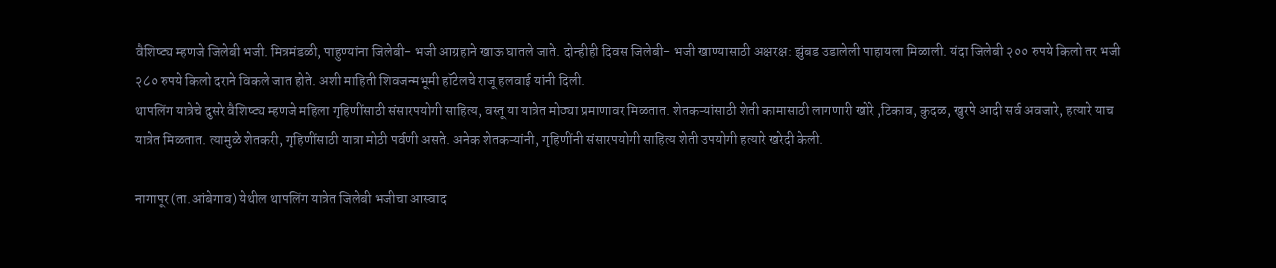वैशिष्ट्य म्हणजे जिलेबी भजी. मित्रमंडळी, पाहुण्यांना जिलेबी- भजी आग्रहाने खाऊ घातले जाते. दोन्हीही दिवस जिलेबी- भजी खाण्यासाठी अक्षरक्ष: झुंबड उडालेली पाहायला मिळाली. यंदा जिलेबी २०० रुपये किलो तर भजी २८० रुपये किलो दराने विकले जात होते. अशी माहिती शिवजन्मभूमी हॉटेलचे राजू हलवाई यांनी दिली.
थापलिंग यात्रेचे दुसरे वैशिष्ट्य म्हणजे महिला गृहिणींसाठी संसारपयोगी साहित्य, वस्तू या यात्रेत मोठ्या प्रमाणावर मिळतात. शेतकऱ्यांसाठी शेती कामासाठी लागणारी खोरे ,टिकाव, कुदळ, खुरपे आदी सर्व अवजारे, हत्यारे याच यात्रेत मिळतात. त्यामुळे शेतकरी, गृहिणींसाठी यात्रा मोठी पर्वणी असते. अनेक शेतकऱ्यांनी, गृहिणींनी संसारपयोगी साहित्य शेती उपयोगी हत्यारे खरेदी केली.

नागापूर (ता.आंबेगाव) येथील थापलिंग यात्रेत जिलेबी भजीचा आस्वाद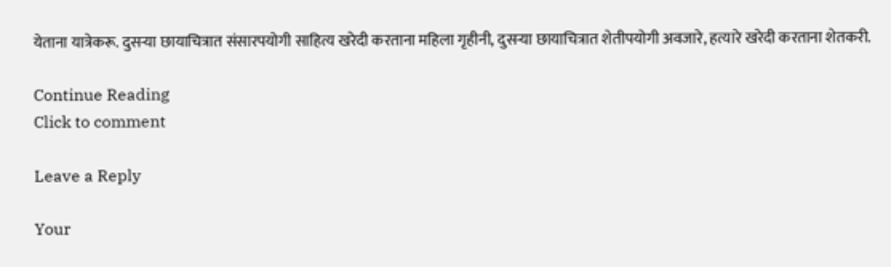येताना यात्रेकरू. दुसऱ्या छायाचित्रात संसारपयोगी साहित्य खरेदी करताना महिला गृहीनी, दुसऱ्या छायाचित्रात शेतीपयोगी अवजारे, हत्यारे खरेदी करताना शेतकरी.

Continue Reading
Click to comment

Leave a Reply

Your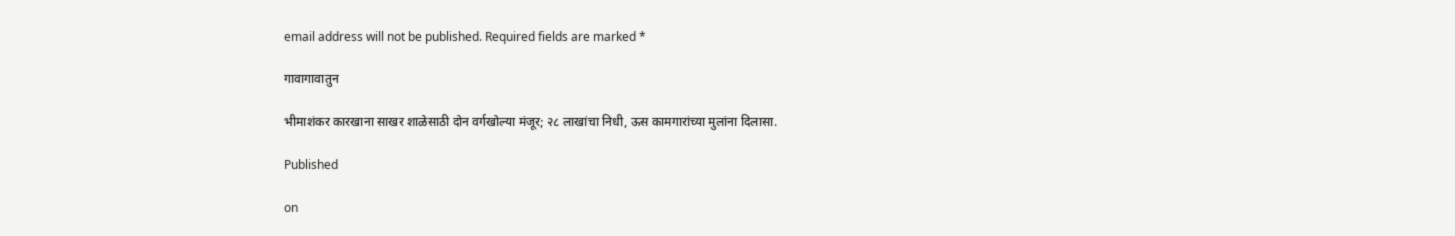email address will not be published. Required fields are marked *

गावागावातुन

भीमाशंकर कारखाना साखर शाळेसाठी दोन वर्गखोल्या मंजूर; २८ लाखांचा निधी, ऊस कामगारांच्या मुलांना दिलासा.

Published

on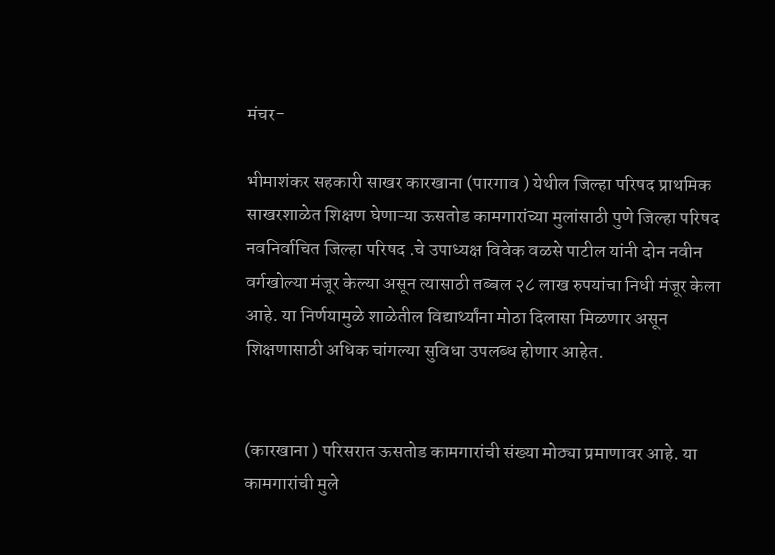मंचर-

भीमाशंकर सहकारी साखर कारखाना (पारगाव ) येथील जिल्हा परिषद प्राथमिक साखरशाळेत शिक्षण घेणाऱ्या ऊसतोड कामगारांच्या मुलांसाठी पुणे जिल्हा परिषद नवनिर्वाचित जिल्हा परिषद .चे उपाध्यक्ष विवेक वळसे पाटील यांनी दोन नवीन वर्गखोल्या मंजूर केल्या असून त्यासाठी तब्बल २८ लाख रुपयांचा निधी मंजूर केला आहे. या निर्णयामुळे शाळेतील विद्यार्थ्यांना मोठा दिलासा मिळणार असून शिक्षणासाठी अधिक चांगल्या सुविधा उपलब्ध होणार आहेत.


(कारखाना ) परिसरात ऊसतोड कामगारांची संख्या मोठ्या प्रमाणावर आहे. या कामगारांची मुले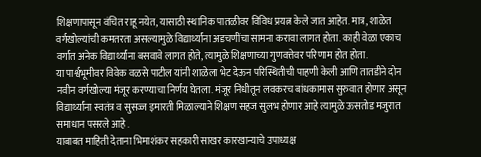शिक्षणापासून वंचित राहू नयेत, यासाठी स्थानिक पातळीवर विविध प्रयत्न केले जात आहेत. मात्र, शाळेत वर्गखोल्यांची कमतरता असल्यामुळे विद्यार्थ्यांना अडचणींचा सामना करावा लागत होता. काही वेळा एकाच वर्गात अनेक विद्यार्थ्यांना बसवावे लागत होते, त्यामुळे शिक्षणाच्या गुणवत्तेवर परिणाम होत होता.
या पार्श्वभूमीवर विवेक वळसे पाटील यांनी शाळेला भेट देऊन परिस्थितीची पाहणी केली आणि तातडीने दोन नवीन वर्गखोल्या मंजूर करण्याचा निर्णय घेतला. मंजूर निधीतून लवकरच बांधकामास सुरुवात होणार असून विद्यार्थ्यांना स्वतंत्र व सुसज्ज इमारती मिळाल्याने शिक्षण सहज सुलभ होणार आहे त्यामुळे ऊसतोड मजुरात समाधान पसरले आहे .
याबाबत माहिती देताना भिमाशंकर सहकारी साखर कारखान्याचे उपाध्यक्ष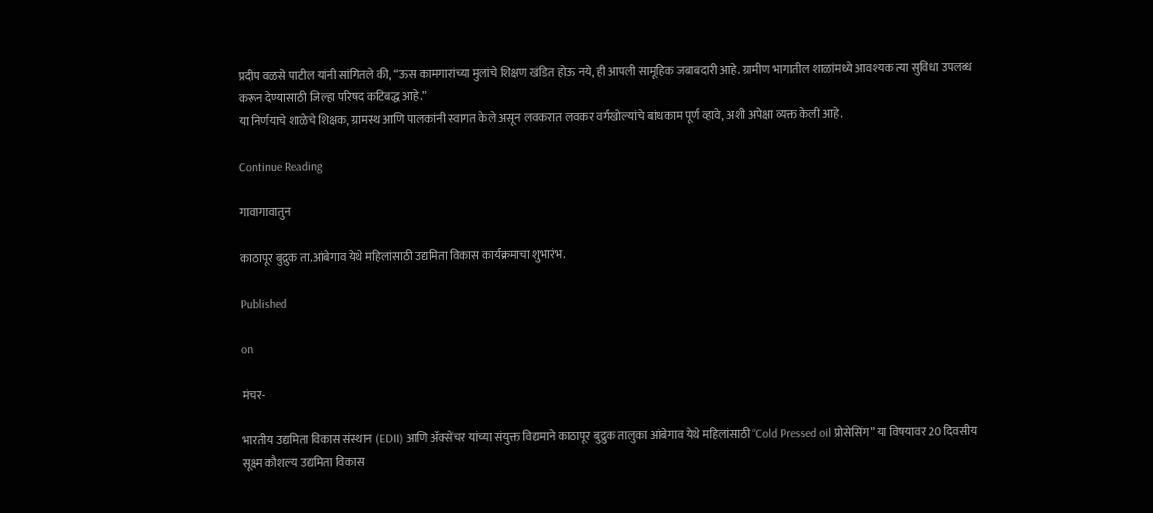प्रदीप वळसे पाटील यांनी सांगितले की, “ऊस कामगारांच्या मुलांचे शिक्षण खंडित होऊ नये, ही आपली सामूहिक जबाबदारी आहे. ग्रामीण भागातील शाळांमध्ये आवश्यक त्या सुविधा उपलब्ध करून देण्यासाठी जिल्हा परिषद कटिबद्ध आहे.”
या निर्णयाचे शाळेचे शिक्षक, ग्रामस्थ आणि पालकांनी स्वागत केले असून लवकरात लवकर वर्गखोल्यांचे बांधकाम पूर्ण व्हावे, अशी अपेक्षा व्यक्त केली आहे.

Continue Reading

गावागावातुन

काठापूर बुद्रुक ता.आंबेगाव येथे महिलांसाठी उद्यमिता विकास कार्यक्रमाचा शुभारंभ.

Published

on

मंचर-

भारतीय उद्यमिता विकास संस्थान (EDII) आणि अ‍ॅक्सेंचर यांच्या संयुक्त विद्यमाने काठापूर बुद्रुक तालुका आंबेगाव येथे महिलांसाठी “Cold Pressed oil प्रोसेसिंग” या विषयावर 20 दिवसीय सूक्ष्म कौशल्य उद्यमिता विकास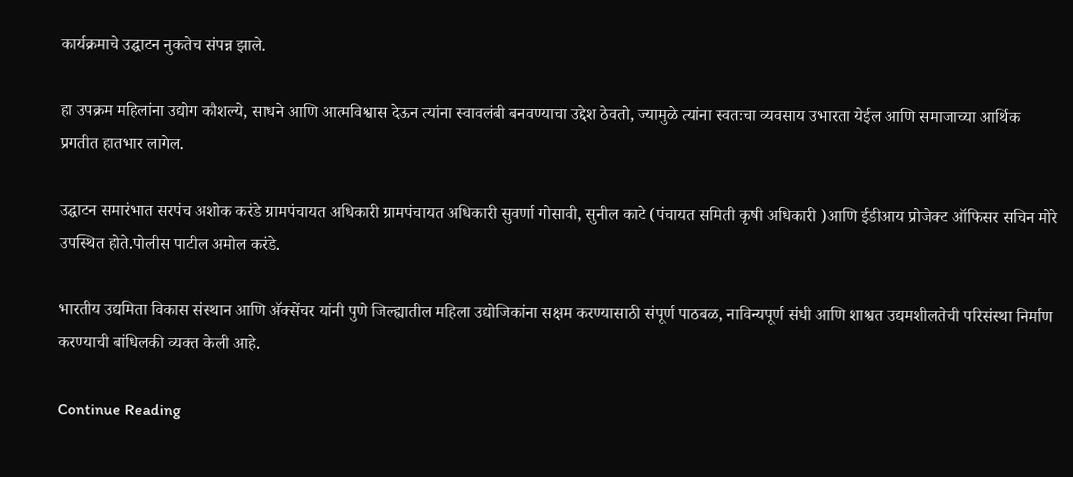कार्यक्रमाचे उद्घाटन नुकतेच संपन्न झाले.

हा उपक्रम महिलांना उद्योग कौशल्ये, साधने आणि आत्मविश्वास देऊन त्यांना स्वावलंबी बनवण्याचा उद्देश ठेवतो, ज्यामुळे त्यांना स्वतःचा व्यवसाय उभारता येईल आणि समाजाच्या आर्थिक प्रगतीत हातभार लागेल.

उद्घाटन समारंभात सरपंच अशोक करंडे ग्रामपंचायत अधिकारी ग्रामपंचायत अधिकारी सुवर्णा गोसावी, सुनील काटे (पंचायत समिती कृषी अधिकारी )आणि ईडीआय प्रोजेक्ट ऑफिसर सचिन मोरे उपस्थित होते.पोलीस पाटील अमोल करंडे.

भारतीय उद्यमिता विकास संस्थान आणि अ‍ॅक्सेंचर यांनी पुणे जिल्ह्यातील महिला उद्योजिकांना सक्षम करण्यासाठी संपूर्ण पाठबळ, नाविन्यपूर्ण संधी आणि शाश्वत उद्यमशीलतेची परिसंस्था निर्माण करण्याची बांधिलकी व्यक्त केली आहे.

Continue Reading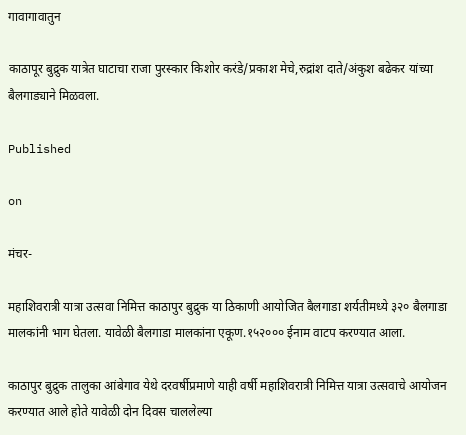गावागावातुन

काठापूर बुद्रुक यात्रेत घाटाचा राजा पुरस्कार किशोर करंडे/प्रकाश मेचे,रुद्रांश दाते/अंकुश बढेकर यांच्या बैलगाड्याने मिळवला.

Published

on

मंचर-

महाशिवरात्री यात्रा उत्सवा निमित्त काठापुर बुद्रुक या ठिकाणी आयोजित बैलगाडा शर्यतीमध्ये ३२० बैलगाडा मालकांनी भाग घेतला. यावेळी बैलगाडा मालकांना एकूण.१५२००० ईनाम वाटप करण्यात आला.

काठापुर बुद्रुक तालुका आंबेगाव येथे दरवर्षीप्रमाणे याही वर्षी महाशिवरात्री निमित्त यात्रा उत्सवाचे आयोजन करण्यात आले होते यावेळी दोन दिवस चाललेल्या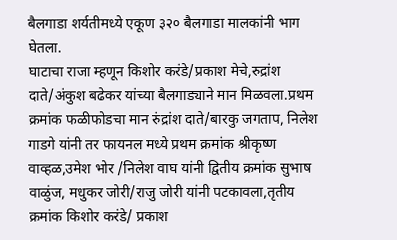बैलगाडा शर्यतीमध्ये एकूण ३२० बैलगाडा मालकांनी भाग घेतला.
घाटाचा राजा म्हणून किशोर करंडे/प्रकाश मेचे,रुद्रांश दाते/अंकुश बढेकर यांच्या बैलगाड्याने मान मिळवला.प्रथम क्रमांक फळीफोडचा मान रुंद्रांश दाते/बारकु जगताप, निलेश गाडगे यांनी तर फायनल मध्ये प्रथम क्रमांक श्रीकृष्ण वाव्हळ,उमेश भोर /निलेश वाघ यांनी द्वितीय क्रमांक सुभाष वाळुंज, मधुकर जोरी/राजु जोरी यांनी पटकावला,तृतीय क्रमांक किशोर करंडे/ प्रकाश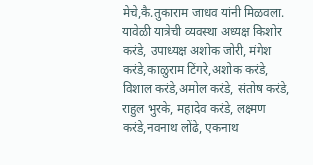मेचे,कै.तुकाराम जाधव यांनी मिळवला.
यावेळी यात्रेची व्यवस्था अध्यक्ष किशोर करंडे, उपाध्यक्ष अशोक जोरी, मंगेश करंडे,काळुराम टिंगरे,अशोक करंडे, विशाल करंडे,अमोल करंडे, संतोष करंडे, राहुल भुरके, महादेव करंडे, लक्ष्मण करंडे,नवनाथ लोंढे, एकनाथ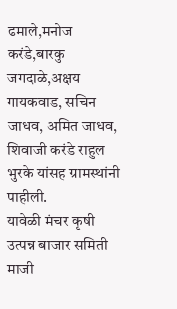ढमाले,मनोज करंडे,बारकु जगदाळे,अक्षय गायकवाड, सचिन जाधव, अमित जाधव, शिवाजी करंडे राहुल भुरके यांसह ग्रामस्थांनी पाहीली.
यावेळी मंचर कृषी उत्पन्न बाजार समिती माजी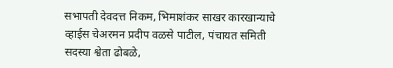सभापती देवदत्त निकम, भिमाशंकर साखर कारखान्याचे व्हाईस चेअरमन प्रदीप वळसे पाटील, पंचायत समिती सदस्या श्वेता ढोबळे,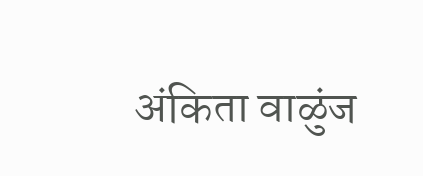अंकिता वाळुंज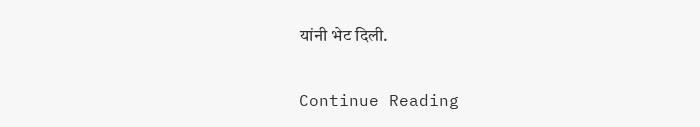यांनी भेट दिली.

Continue Reading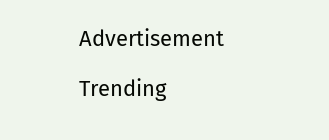Advertisement

Trending